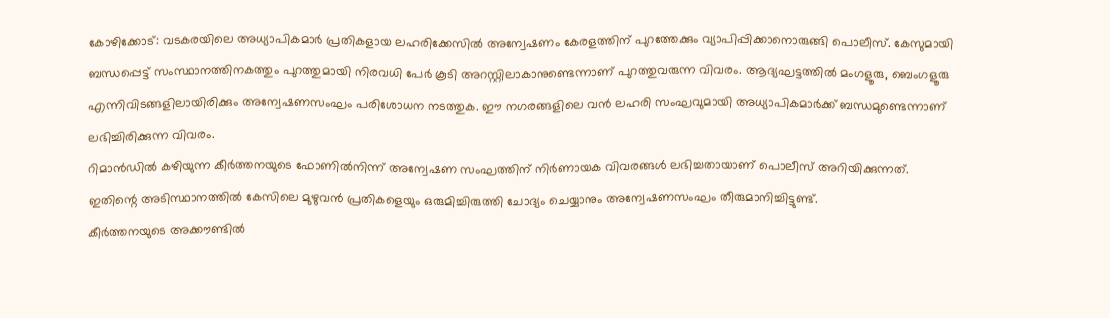കോഴിക്കോട്: വടകരയിലെ അധ്യാപികമാർ പ്രതികളായ ലഹരിക്കേസിൽ അന്വേഷണം കേരളത്തിന് പുറത്തേക്കും വ്യാപിപ്പിക്കാനൊരുങ്ങി പൊലീസ്. കേസുമായി ബന്ധപ്പെട്ട് സംസ്ഥാനത്തിനകത്തും പുറത്തുമായി നിരവധി പേർ കൂടി അറസ്റ്റിലാകാനുണ്ടെന്നാണ് പുറത്തുവരുന്ന വിവരം. ആദ്യഘട്ടത്തിൽ മംഗളൂരു, ബെംഗളൂരു എന്നിവിടങ്ങളിലായിരിക്കും അന്വേഷണസംഘം പരിശോധന നടത്തുക. ഈ നഗരങ്ങളിലെ വൻ ലഹരി സംഘവുമായി അധ്യാപികമാർക്ക് ബന്ധമുണ്ടെന്നാണ് ലഭിച്ചിരിക്കുന്ന വിവരം.
റിമാൻഡിൽ കഴിയുന്ന കീർത്തനയുടെ ഫോണിൽനിന്ന് അന്വേഷണ സംഘത്തിന് നിർണായക വിവരങ്ങൾ ലഭിച്ചതായാണ് പൊലീസ് അറിയിക്കുന്നത്. ഇതിന്റെ അടിസ്ഥാനത്തിൽ കേസിലെ മുഴുവൻ പ്രതികളെയും ഒരുമിച്ചിരുത്തി ചോദ്യം ചെയ്യാനും അന്വേഷണസംഘം തീരുമാനിച്ചിട്ടുണ്ട്.
കീർത്തനയുടെ അക്കൗണ്ടിൽ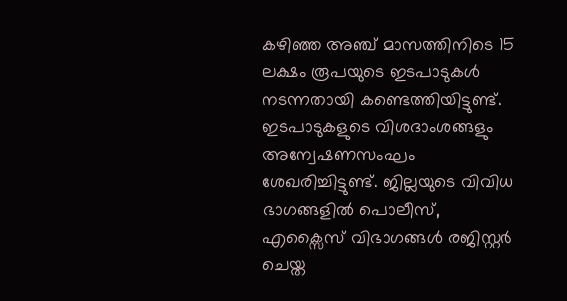കഴിഞ്ഞ അഞ്ച് മാസത്തിനിടെ 15 ലക്ഷം രൂപയുടെ ഇടപാടുകൾ നടന്നതായി കണ്ടെത്തിയിട്ടുണ്ട്. ഇടപാടുകളുടെ വിശദാംശങ്ങളും അന്വേഷണസംഘം ശേഖരിച്ചിട്ടുണ്ട്. ജില്ലയുടെ വിവിധ ഭാഗങ്ങളിൽ പൊലീസ്, എക്സൈസ് വിഭാഗങ്ങൾ രജിസ്റ്റർ ചെയ്ത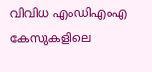വിവിധ എംഡിഎംഎ കേസുകളിലെ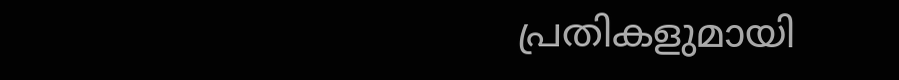പ്രതികളുമായി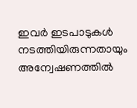ഇവർ ഇടപാടുകൾ നടത്തിയിരുന്നതായും അന്വേഷണത്തിൽ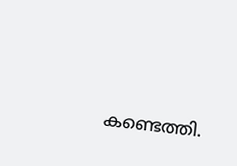കണ്ടെത്തി.